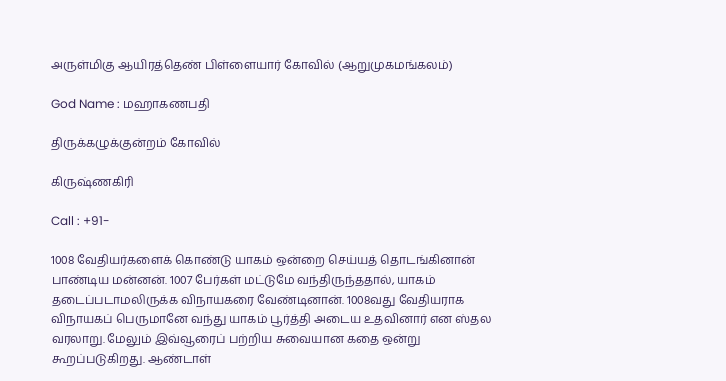அருள்மிகு ஆயிரத்தெண் பிள்ளையார் கோவில் (ஆறுமுகமங்கலம்)

God Name : மஹாகணபதி

திருக்கழுக்குன்றம் கோவில்

கிருஷ்ணகிரி

Call : +91-

1008 வேதியர்களைக் கொண்டு யாகம் ஒன்றை செய்யத் தொடங்கினான் பாண்டிய மன்னன். 1007 பேர்கள் மட்டுமே வந்திருந்ததால், யாகம் தடைப்படாமலிருக்க விநாயகரை வேண்டினான். 1008வது வேதியராக விநாயகப் பெருமானே வந்து யாகம் பூர்த்தி அடைய உதவினார் என ஸ்தல வரலாறு. மேலும் இவ்வூரைப் பற்றிய சுவையான கதை ஒன்று கூறப்படுகிறது. ஆண்டாள்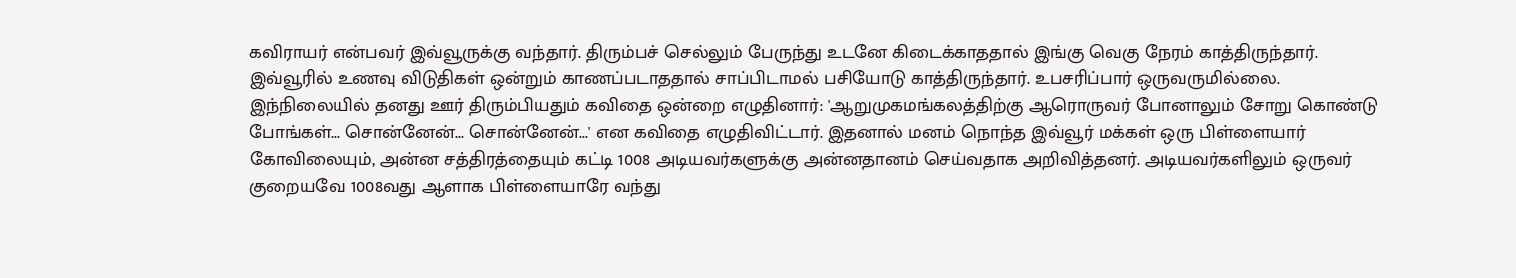கவிராயர் என்பவர் இவ்வூருக்கு வந்தார். திரும்பச் செல்லும் பேருந்து உடனே கிடைக்காததால் இங்கு வெகு நேரம் காத்திருந்தார். இவ்வூரில் உணவு விடுதிகள் ஒன்றும் காணப்படாததால் சாப்பிடாமல் பசியோடு காத்திருந்தார். உபசரிப்பார் ஒருவருமில்லை. இந்நிலையில் தனது ஊர் திரும்பியதும் கவிதை ஒன்றை எழுதினார்: 'ஆறுமுகமங்கலத்திற்கு ஆரொருவர் போனாலும் சோறு கொண்டு போங்கள்... சொன்னேன்... சொன்னேன்...' என கவிதை எழுதிவிட்டார். இதனால் மனம் நொந்த இவ்வூர் மக்கள் ஒரு பிள்ளையார் கோவிலையும், அன்ன சத்திரத்தையும் கட்டி 1008 அடியவர்களுக்கு அன்னதானம் செய்வதாக அறிவித்தனர். அடியவர்களிலும் ஒருவர் குறையவே 1008வது ஆளாக பிள்ளையாரே வந்து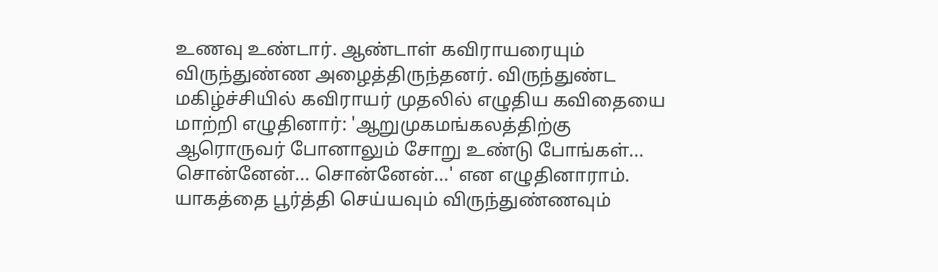உணவு உண்டார். ஆண்டாள் கவிராயரையும் விருந்துண்ண அழைத்திருந்தனர். விருந்துண்ட மகிழ்ச்சியில் கவிராயர் முதலில் எழுதிய கவிதையை மாற்றி எழுதினார்: 'ஆறுமுகமங்கலத்திற்கு ஆரொருவர் போனாலும் சோறு உண்டு போங்கள்... சொன்னேன்... சொன்னேன்...' என எழுதினாராம். யாகத்தை பூர்த்தி செய்யவும் விருந்துண்ணவும்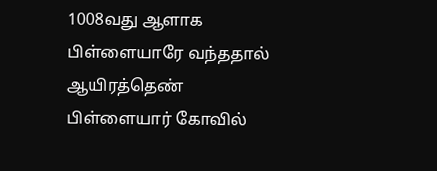1008வது ஆளாக பிள்ளையாரே வந்ததால் ஆயிரத்தெண் பிள்ளையார் கோவில்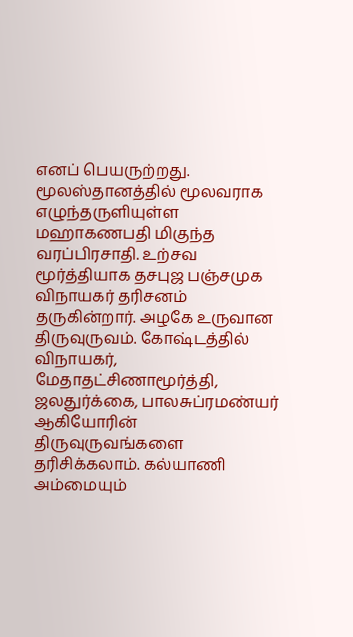எனப் பெயருற்றது.
மூலஸ்தானத்தில் மூலவராக எழுந்தருளியுள்ள மஹாகணபதி மிகுந்த வரப்பிரசாதி. உற்சவ மூர்த்தியாக தசபுஜ பஞ்சமுக விநாயகர் தரிசனம் தருகின்றார். அழகே உருவான திருவுருவம். கோஷ்டத்தில் விநாயகர், மேதாதட்சிணாமூர்த்தி, ஜலதுர்க்கை, பாலசுப்ரமண்யர் ஆகியோரின் திருவுருவங்களை தரிசிக்கலாம். கல்யாணி அம்மையும்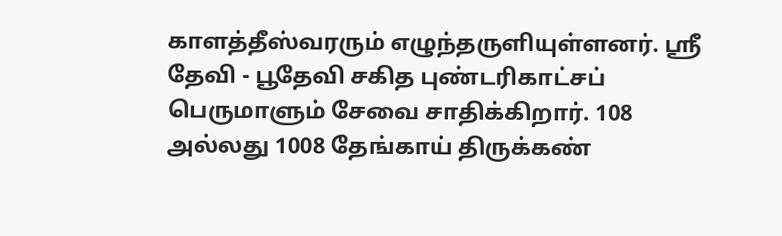காளத்தீஸ்வரரும் எழுந்தருளியுள்ளனர். ஸ்ரீ தேவி - பூதேவி சகித புண்டரிகாட்சப் பெருமாளும் சேவை சாதிக்கிறார். 108 அல்லது 1008 தேங்காய் திருக்கண்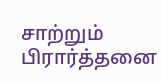சாற்றும் பிரார்த்தனை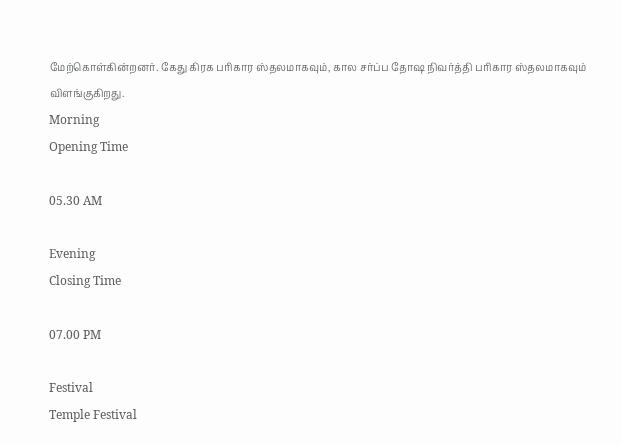மேற்கொள்கின்றனர். கேது கிரக பரிகார ஸ்தலமாகவும், கால சர்ப்ப தோஷ நிவர்த்தி பரிகார ஸ்தலமாகவும் விளங்குகிறது.
Morning
Opening Time

05.30 AM

Evening
Closing Time

07.00 PM

Festival
Temple Festival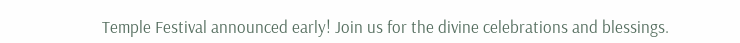Temple Festival announced early! Join us for the divine celebrations and blessings.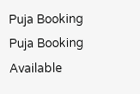Puja Booking
Puja Booking Available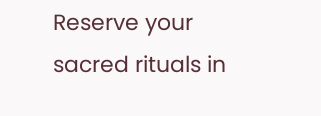Reserve your sacred rituals in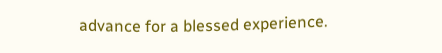advance for a blessed experience.